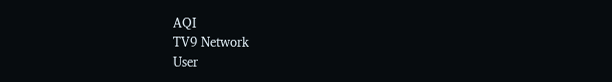AQI
TV9 Network
User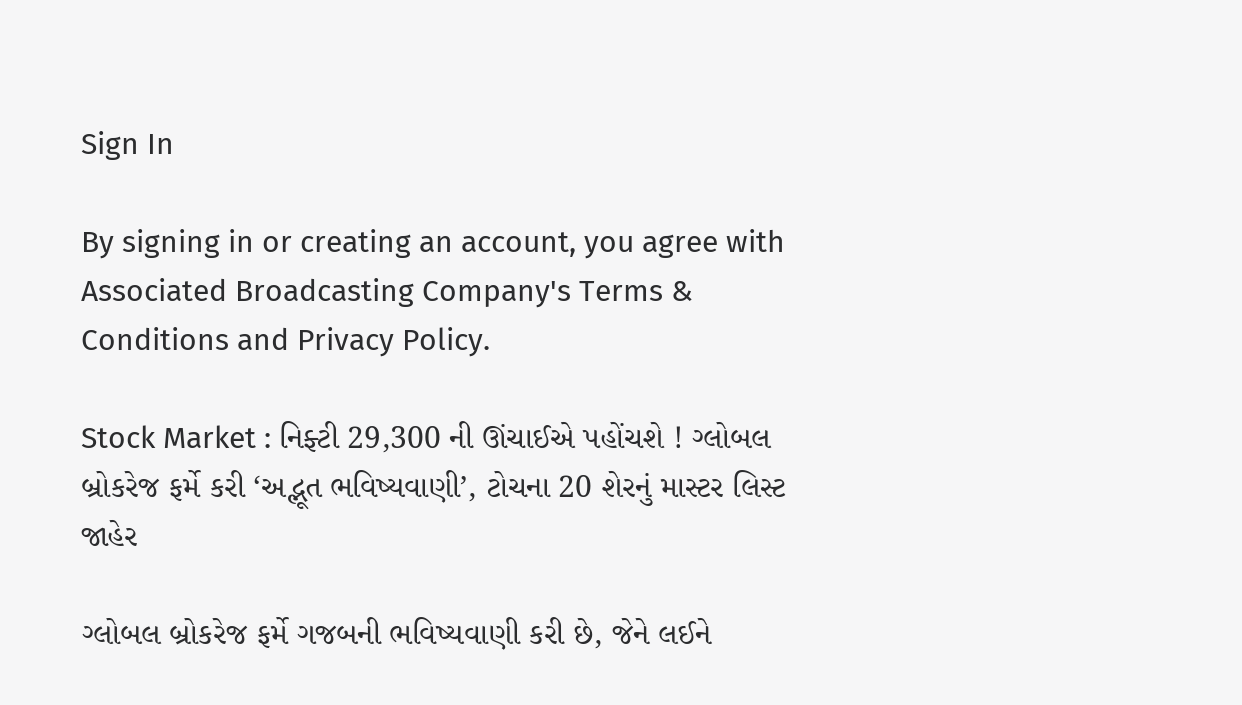Sign In

By signing in or creating an account, you agree with Associated Broadcasting Company's Terms & Conditions and Privacy Policy.

Stock Market : નિફ્ટી 29,300 ની ઊંચાઈએ પહોંચશે ! ગ્લોબલ બ્રોકરેજ ફર્મે કરી ‘અદ્ભૂત ભવિષ્યવાણી’, ટોચના 20 શેરનું માસ્ટર લિસ્ટ જાહેર

ગ્લોબલ બ્રોકરેજ ફર્મે ગજબની ભવિષ્યવાણી કરી છે, જેને લઈને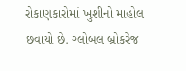રોકાણકારોમાં ખુશીનો માહોલ છવાયો છે. ગ્લોબલ બ્રોકરેજ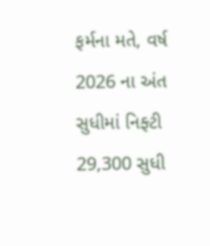ફર્મના મતે, વર્ષ 2026 ના અંત સુધીમાં નિફ્ટી 29,300 સુધી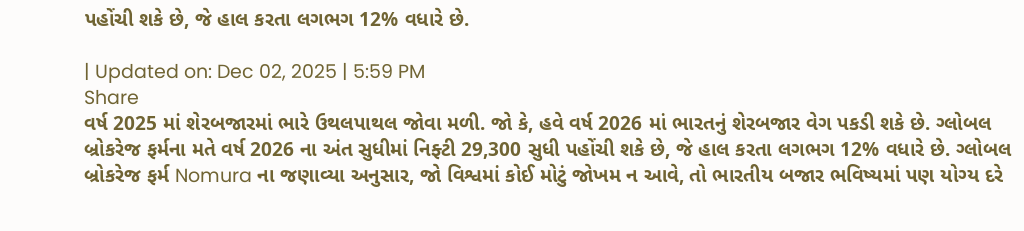પહોંચી શકે છે, જે હાલ કરતા લગભગ 12% વધારે છે.

| Updated on: Dec 02, 2025 | 5:59 PM
Share
વર્ષ 2025 માં શેરબજારમાં ભારે ઉથલપાથલ જોવા મળી. જો કે, હવે વર્ષ 2026 માં ભારતનું શેરબજાર વેગ પકડી શકે છે. ગ્લોબલ બ્રોકરેજ ફર્મના મતે વર્ષ 2026 ના અંત સુધીમાં નિફ્ટી 29,300 સુધી પહોંચી શકે છે, જે હાલ કરતા લગભગ 12% વધારે છે. ગ્લોબલ બ્રોકરેજ ફર્મ Nomura ના જણાવ્યા અનુસાર, જો વિશ્વમાં કોઈ મોટું જોખમ ન આવે, તો ભારતીય બજાર ભવિષ્યમાં પણ યોગ્ય દરે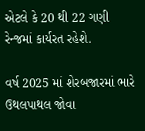એટલે કે 20 થી 22 ગણી રેન્જમાં કાર્યરત રહેશે.

વર્ષ 2025 માં શેરબજારમાં ભારે ઉથલપાથલ જોવા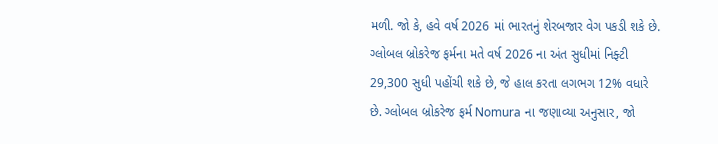મળી. જો કે, હવે વર્ષ 2026 માં ભારતનું શેરબજાર વેગ પકડી શકે છે. ગ્લોબલ બ્રોકરેજ ફર્મના મતે વર્ષ 2026 ના અંત સુધીમાં નિફ્ટી 29,300 સુધી પહોંચી શકે છે, જે હાલ કરતા લગભગ 12% વધારે છે. ગ્લોબલ બ્રોકરેજ ફર્મ Nomura ના જણાવ્યા અનુસાર, જો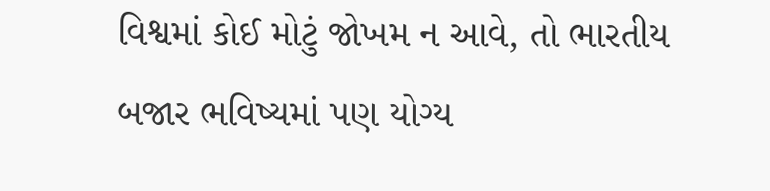વિશ્વમાં કોઈ મોટું જોખમ ન આવે, તો ભારતીય બજાર ભવિષ્યમાં પણ યોગ્ય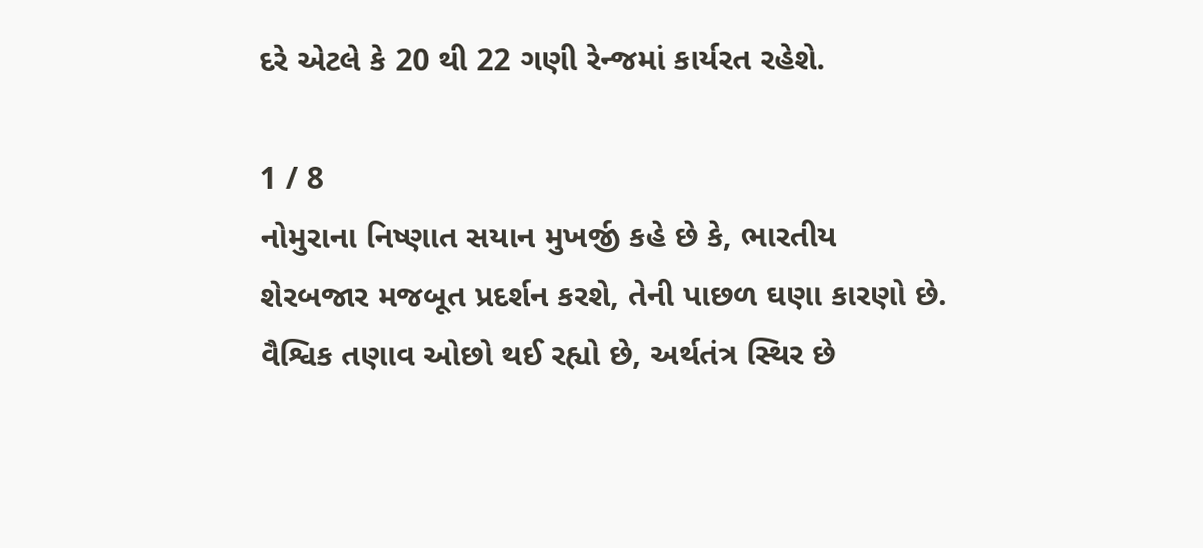દરે એટલે કે 20 થી 22 ગણી રેન્જમાં કાર્યરત રહેશે.

1 / 8
નોમુરાના નિષ્ણાત સયાન મુખર્જી કહે છે કે, ભારતીય શેરબજાર મજબૂત પ્રદર્શન કરશે, તેની પાછળ ઘણા કારણો છે. વૈશ્વિક તણાવ ઓછો થઈ રહ્યો છે, અર્થતંત્ર સ્થિર છે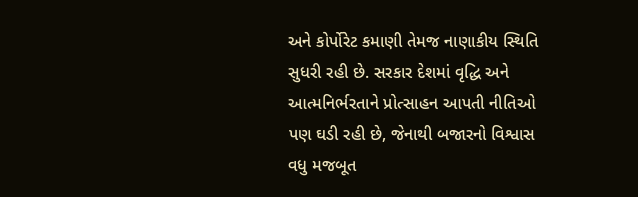અને કોર્પોરેટ કમાણી તેમજ નાણાકીય સ્થિતિ સુધરી રહી છે. સરકાર દેશમાં વૃદ્ધિ અને આત્મનિર્ભરતાને પ્રોત્સાહન આપતી નીતિઓ પણ ઘડી રહી છે, જેનાથી બજારનો વિશ્વાસ વધુ મજબૂત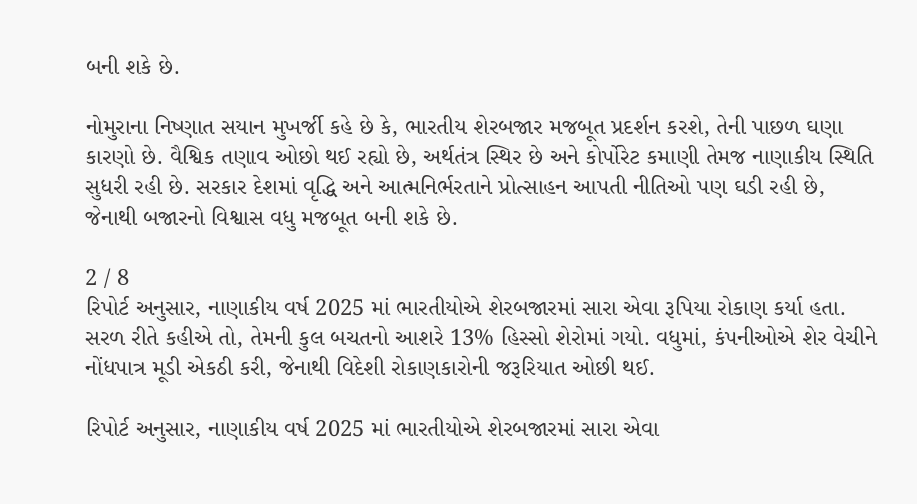બની શકે છે.

નોમુરાના નિષ્ણાત સયાન મુખર્જી કહે છે કે, ભારતીય શેરબજાર મજબૂત પ્રદર્શન કરશે, તેની પાછળ ઘણા કારણો છે. વૈશ્વિક તણાવ ઓછો થઈ રહ્યો છે, અર્થતંત્ર સ્થિર છે અને કોર્પોરેટ કમાણી તેમજ નાણાકીય સ્થિતિ સુધરી રહી છે. સરકાર દેશમાં વૃદ્ધિ અને આત્મનિર્ભરતાને પ્રોત્સાહન આપતી નીતિઓ પણ ઘડી રહી છે, જેનાથી બજારનો વિશ્વાસ વધુ મજબૂત બની શકે છે.

2 / 8
રિપોર્ટ અનુસાર, નાણાકીય વર્ષ 2025 માં ભારતીયોએ શેરબજારમાં સારા એવા રૂપિયા રોકાણ કર્યા હતા. સરળ રીતે કહીએ તો, તેમની કુલ બચતનો આશરે 13% હિસ્સો શેરોમાં ગયો. વધુમાં, કંપનીઓએ શેર વેચીને નોંધપાત્ર મૂડી એકઠી કરી, જેનાથી વિદેશી રોકાણકારોની જરૂરિયાત ઓછી થઈ.

રિપોર્ટ અનુસાર, નાણાકીય વર્ષ 2025 માં ભારતીયોએ શેરબજારમાં સારા એવા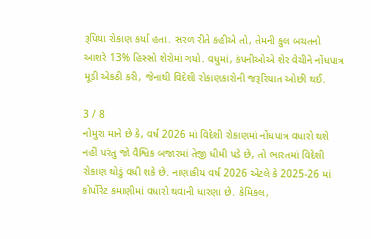રૂપિયા રોકાણ કર્યા હતા. સરળ રીતે કહીએ તો, તેમની કુલ બચતનો આશરે 13% હિસ્સો શેરોમાં ગયો. વધુમાં, કંપનીઓએ શેર વેચીને નોંધપાત્ર મૂડી એકઠી કરી, જેનાથી વિદેશી રોકાણકારોની જરૂરિયાત ઓછી થઈ.

3 / 8
નોમુરા માને છે કે, વર્ષ 2026 માં વિદેશી રોકાણમાં નોંધપાત્ર વધારો થશે નહીં પરંતુ જો વૈશ્વિક બજારમાં તેજી ધીમી પડે છે, તો ભારતમાં વિદેશી રોકાણ થોડું વધી શકે છે. નાણાકીય વર્ષ 2026 એટલે કે 2025-26 માં કોર્પોરેટ કમાણીમાં વધારો થવાની ધારણા છે. કેમિકલ,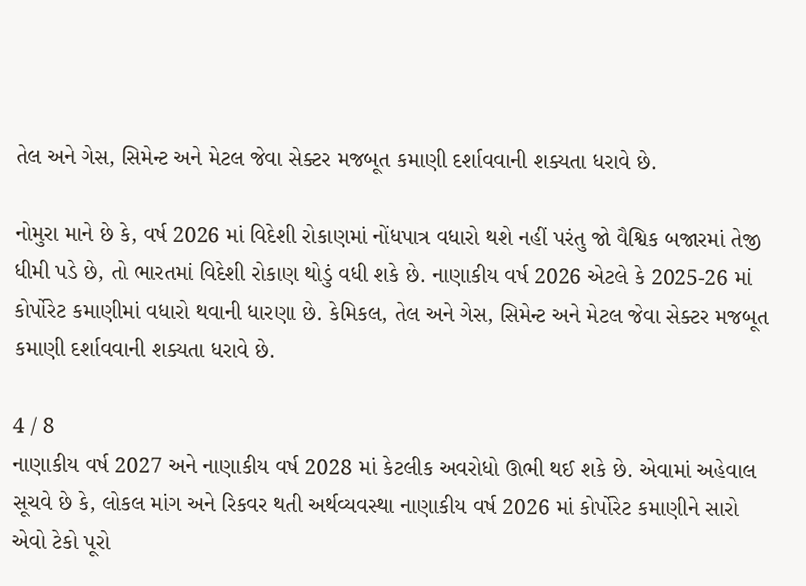તેલ અને ગેસ, સિમેન્ટ અને મેટલ જેવા સેક્ટર મજબૂત કમાણી દર્શાવવાની શક્યતા ધરાવે છે.

નોમુરા માને છે કે, વર્ષ 2026 માં વિદેશી રોકાણમાં નોંધપાત્ર વધારો થશે નહીં પરંતુ જો વૈશ્વિક બજારમાં તેજી ધીમી પડે છે, તો ભારતમાં વિદેશી રોકાણ થોડું વધી શકે છે. નાણાકીય વર્ષ 2026 એટલે કે 2025-26 માં કોર્પોરેટ કમાણીમાં વધારો થવાની ધારણા છે. કેમિકલ, તેલ અને ગેસ, સિમેન્ટ અને મેટલ જેવા સેક્ટર મજબૂત કમાણી દર્શાવવાની શક્યતા ધરાવે છે.

4 / 8
નાણાકીય વર્ષ 2027 અને નાણાકીય વર્ષ 2028 માં કેટલીક અવરોધો ઊભી થઈ શકે છે. એવામાં અહેવાલ સૂચવે છે કે, લોકલ માંગ અને રિકવર થતી અર્થવ્યવસ્થા નાણાકીય વર્ષ 2026 માં કોર્પોરેટ કમાણીને સારો એવો ટેકો પૂરો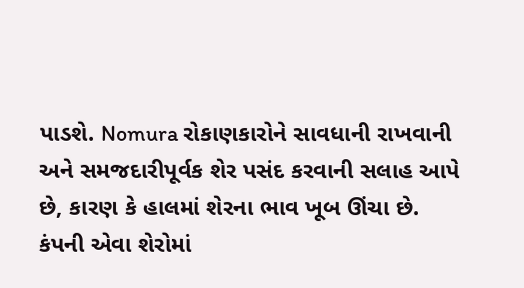પાડશે. Nomura રોકાણકારોને સાવધાની રાખવાની અને સમજદારીપૂર્વક શેર પસંદ કરવાની સલાહ આપે છે, કારણ કે હાલમાં શેરના ભાવ ખૂબ ઊંચા છે. કંપની એવા શેરોમાં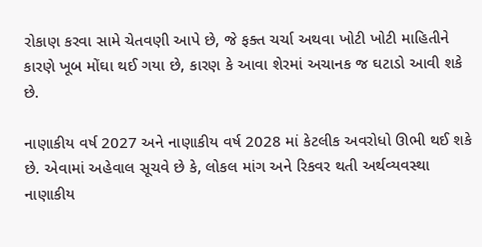રોકાણ કરવા સામે ચેતવણી આપે છે, જે ફક્ત ચર્ચા અથવા ખોટી ખોટી માહિતીને કારણે ખૂબ મોંઘા થઈ ગયા છે, કારણ કે આવા શેરમાં અચાનક જ ઘટાડો આવી શકે છે.

નાણાકીય વર્ષ 2027 અને નાણાકીય વર્ષ 2028 માં કેટલીક અવરોધો ઊભી થઈ શકે છે. એવામાં અહેવાલ સૂચવે છે કે, લોકલ માંગ અને રિકવર થતી અર્થવ્યવસ્થા નાણાકીય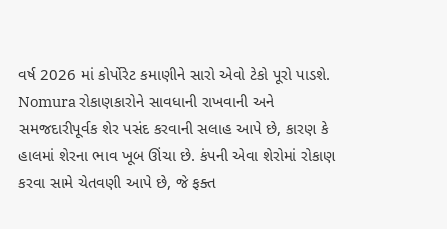વર્ષ 2026 માં કોર્પોરેટ કમાણીને સારો એવો ટેકો પૂરો પાડશે. Nomura રોકાણકારોને સાવધાની રાખવાની અને સમજદારીપૂર્વક શેર પસંદ કરવાની સલાહ આપે છે, કારણ કે હાલમાં શેરના ભાવ ખૂબ ઊંચા છે. કંપની એવા શેરોમાં રોકાણ કરવા સામે ચેતવણી આપે છે, જે ફક્ત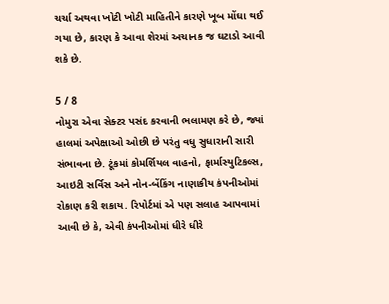ચર્ચા અથવા ખોટી ખોટી માહિતીને કારણે ખૂબ મોંઘા થઈ ગયા છે, કારણ કે આવા શેરમાં અચાનક જ ઘટાડો આવી શકે છે.

5 / 8
નોમુરા એવા સેક્ટર પસંદ કરવાની ભલામણ કરે છે, જ્યાં હાલમાં અપેક્ષાઓ ઓછી છે પરંતુ વધુ સુધારાની સારી સંભાવના છે. ટૂંકમાં કોમર્શિયલ વાહનો, ફાર્માસ્યુટિકલ્સ, આઇટી સર્વિસ અને નોન-બેંકિંગ નાણાકીય કંપનીઓમાં રોકાણ કરી શકાય. રિપોર્ટમાં એ પણ સલાહ આપવામાં આવી છે કે, એવી કંપનીઓમાં ધીરે ધીરે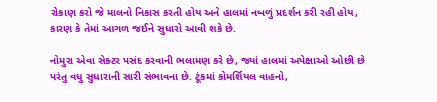રોકાણ કરો જે માલનો નિકાસ કરતી હોય અને હાલમાં નબળું પ્રદર્શન કરી રહી હોય, કારણ કે તેમાં આગળ જઈને સુધારો આવી શકે છે.

નોમુરા એવા સેક્ટર પસંદ કરવાની ભલામણ કરે છે, જ્યાં હાલમાં અપેક્ષાઓ ઓછી છે પરંતુ વધુ સુધારાની સારી સંભાવના છે. ટૂંકમાં કોમર્શિયલ વાહનો,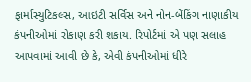ફાર્માસ્યુટિકલ્સ, આઇટી સર્વિસ અને નોન-બેંકિંગ નાણાકીય કંપનીઓમાં રોકાણ કરી શકાય. રિપોર્ટમાં એ પણ સલાહ આપવામાં આવી છે કે, એવી કંપનીઓમાં ધીરે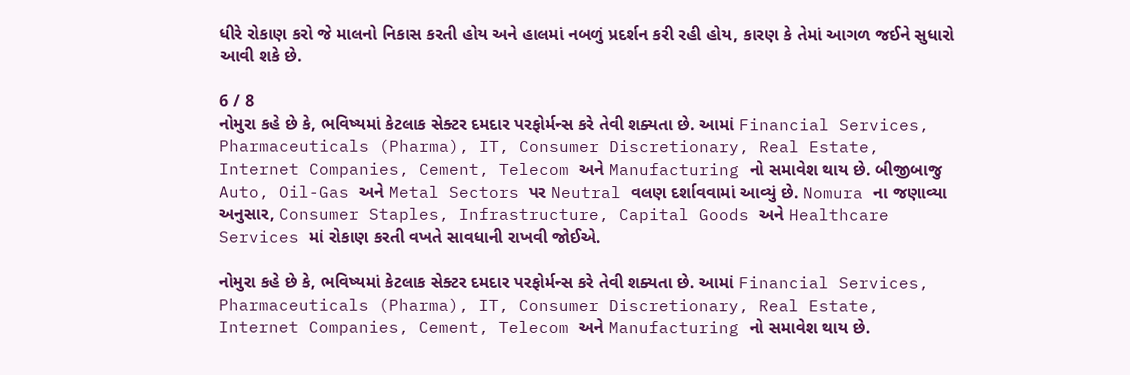ધીરે રોકાણ કરો જે માલનો નિકાસ કરતી હોય અને હાલમાં નબળું પ્રદર્શન કરી રહી હોય, કારણ કે તેમાં આગળ જઈને સુધારો આવી શકે છે.

6 / 8
નોમુરા કહે છે કે, ભવિષ્યમાં કેટલાક સેક્ટર દમદાર પરફોર્મન્સ કરે તેવી શક્યતા છે. આમાં Financial Services, Pharmaceuticals (Pharma), IT, Consumer Discretionary, Real Estate, Internet Companies, Cement, Telecom અને Manufacturing નો સમાવેશ થાય છે. બીજીબાજુ Auto, Oil-Gas અને Metal Sectors પર Neutral વલણ દર્શાવવામાં આવ્યું છે. Nomura ના જણાવ્યા અનુસાર, Consumer Staples, Infrastructure, Capital Goods અને Healthcare Services માં રોકાણ કરતી વખતે સાવધાની રાખવી જોઈએ.

નોમુરા કહે છે કે, ભવિષ્યમાં કેટલાક સેક્ટર દમદાર પરફોર્મન્સ કરે તેવી શક્યતા છે. આમાં Financial Services, Pharmaceuticals (Pharma), IT, Consumer Discretionary, Real Estate, Internet Companies, Cement, Telecom અને Manufacturing નો સમાવેશ થાય છે.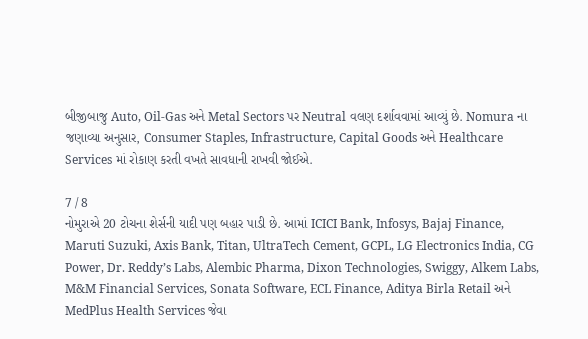બીજીબાજુ Auto, Oil-Gas અને Metal Sectors પર Neutral વલણ દર્શાવવામાં આવ્યું છે. Nomura ના જણાવ્યા અનુસાર, Consumer Staples, Infrastructure, Capital Goods અને Healthcare Services માં રોકાણ કરતી વખતે સાવધાની રાખવી જોઈએ.

7 / 8
નોમુરાએ 20 ટોચના શેર્સની યાદી પણ બહાર પાડી છે. આમાં ICICI Bank, Infosys, Bajaj Finance, Maruti Suzuki, Axis Bank, Titan, UltraTech Cement, GCPL, LG Electronics India, CG Power, Dr. Reddy’s Labs, Alembic Pharma, Dixon Technologies, Swiggy, Alkem Labs, M&M Financial Services, Sonata Software, ECL Finance, Aditya Birla Retail અને MedPlus Health Services જેવા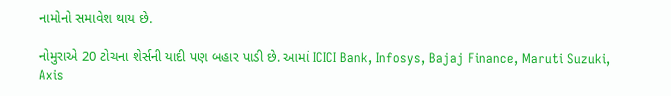નામોનો સમાવેશ થાય છે.

નોમુરાએ 20 ટોચના શેર્સની યાદી પણ બહાર પાડી છે. આમાં ICICI Bank, Infosys, Bajaj Finance, Maruti Suzuki, Axis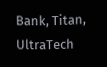Bank, Titan, UltraTech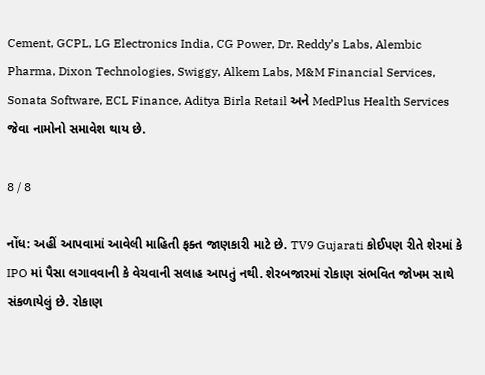Cement, GCPL, LG Electronics India, CG Power, Dr. Reddy’s Labs, Alembic Pharma, Dixon Technologies, Swiggy, Alkem Labs, M&M Financial Services, Sonata Software, ECL Finance, Aditya Birla Retail અને MedPlus Health Services જેવા નામોનો સમાવેશ થાય છે.

8 / 8

નોંધ: અહીં આપવામાં આવેલી માહિતી ફક્ત જાણકારી માટે છે. TV9 Gujarati કોઈપણ રીતે શેરમાં કે IPO માં પૈસા લગાવવાની કે વેચવાની સલાહ આપતું નથી. શેરબજારમાં રોકાણ સંભવિત જોખમ સાથે સંકળાયેલું છે. રોકાણ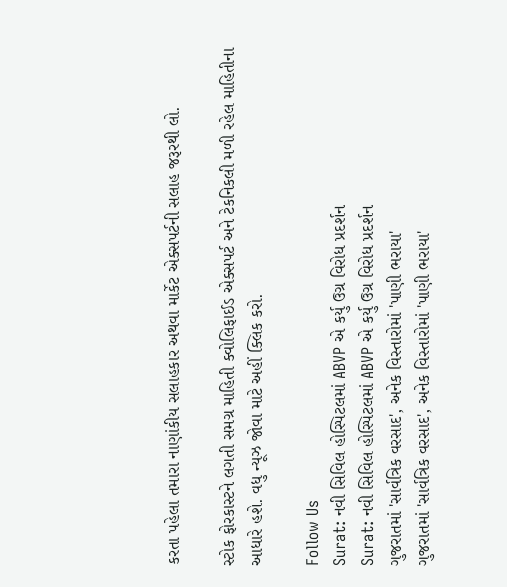કરતા પહેલા તમારા નાણાંકીય સલાહકાર અથવા માર્કેટ એક્સપર્ટની સલાહ જરૂરથી લો.

સ્ટોક ફોરકાસ્ટને લગતી સમગ્ર માહિતી ક્વોલિફાઈડ એક્સપર્ટ અને ટેકનિકલી મળી રહેલ માહિતીના આધારે હશે. વધુ ન્યૂઝ જોવા માટે અહીં ક્લિક કરો.

Follow Us
Surat: નવી સિવિલ હોસ્પિટલમાં ABVP એ કર્યુ ઉગ્ર વિરોધ પ્રદર્શન
Surat: નવી સિવિલ હોસ્પિટલમાં ABVP એ કર્યુ ઉગ્ર વિરોધ પ્રદર્શન
ગુજરાતમાં 'સાર્વત્રિક વરસાદ', અનેક વિસ્તારોમાં 'પાણી ભરાયા'
ગુજરાતમાં 'સાર્વત્રિક વરસાદ', અનેક વિસ્તારોમાં 'પાણી ભરાયા'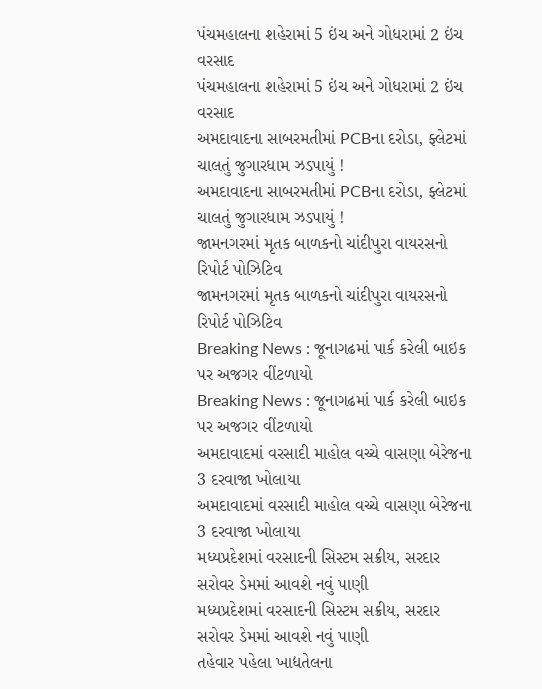પંચમહાલના શહેરામાં 5 ઇંચ અને ગોધરામાં 2 ઇંચ વરસાદ
પંચમહાલના શહેરામાં 5 ઇંચ અને ગોધરામાં 2 ઇંચ વરસાદ
અમદાવાદના સાબરમતીમાં PCBના દરોડા, ફ્લેટમાં ચાલતું જુગારધામ ઝડપાયું !
અમદાવાદના સાબરમતીમાં PCBના દરોડા, ફ્લેટમાં ચાલતું જુગારધામ ઝડપાયું !
જામનગરમાં મૃતક બાળકનો ચાંદીપુરા વાયરસનો રિપોર્ટ પોઝિટિવ
જામનગરમાં મૃતક બાળકનો ચાંદીપુરા વાયરસનો રિપોર્ટ પોઝિટિવ
Breaking News : જૂનાગઢમાં પાર્ક કરેલી બાઇક પર અજગર વીંટળાયો
Breaking News : જૂનાગઢમાં પાર્ક કરેલી બાઇક પર અજગર વીંટળાયો
અમદાવાદમાં વરસાદી માહોલ વચ્ચે વાસણા બેરેજના 3 દરવાજા ખોલાયા
અમદાવાદમાં વરસાદી માહોલ વચ્ચે વાસણા બેરેજના 3 દરવાજા ખોલાયા
મધ્યપ્રદેશમાં વરસાદની સિસ્ટમ સક્રીય, સરદાર સરોવર ડેમમાં આવશે નવું પાણી
મધ્યપ્રદેશમાં વરસાદની સિસ્ટમ સક્રીય, સરદાર સરોવર ડેમમાં આવશે નવું પાણી
તહેવાર પહેલા ખાદ્યતેલના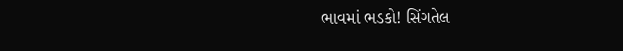ભાવમાં ભડકો! સિંગતેલ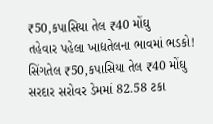₹50,કપાસિયા તેલ ₹40 મોંઘુ
તહેવાર પહેલા ખાદ્યતેલના ભાવમાં ભડકો! સિંગતેલ ₹50,કપાસિયા તેલ ₹40 મોંઘુ
સરદાર સરોવર ડેમમાં 82.58 ટકા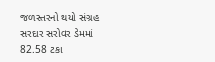જળસ્તરનો થયો સંગ્રહ
સરદાર સરોવર ડેમમાં 82.58 ટકા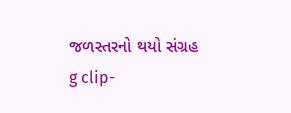જળસ્તરનો થયો સંગ્રહ
g clip-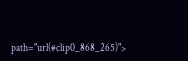path="url(#clip0_868_265)">